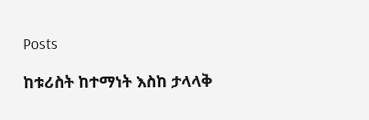Posts

ከቱሪስት ከተማነት እስከ ታላላቅ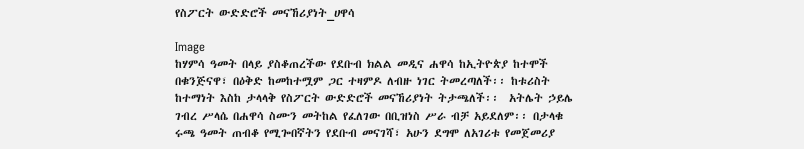የስፖርት ውድድሮች መናኸሪያነት_ሀዋሳ

Image
ከሃምሳ ዓመት በላይ ያስቆጠረችው የደቡብ ክልል መዲና ሐዋሳ ከኢትዮጵያ ከተሞች በቁንጅናዋ፣ በዕቅድ ከመከተሟም ጋር ተዛምዶ ለብዙ ነገር ትመረጣለች፡፡ ከቱሪስት ከተማነት እስከ ታላላቅ የስፖርት ውድድሮች መናኸሪያነት ትታጫለች፡፡  አትሌት ኃይሌ ገብረ ሥላሴ በሐዋሳ ስሙን መትከል የፈለገው በቢዝነስ ሥራ ብቻ አይደለም፡፡ በታላቁ ሩጫ ዓመት ጠብቆ የሚጐበኛትን የደቡብ መናገሻ፣ አሁን ደግሞ ለአገሪቱ የመጀመሪያ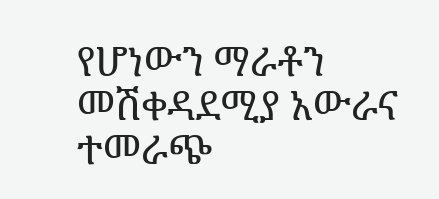የሆነውን ማራቶን መሽቀዳደሚያ አውራና ተመራጭ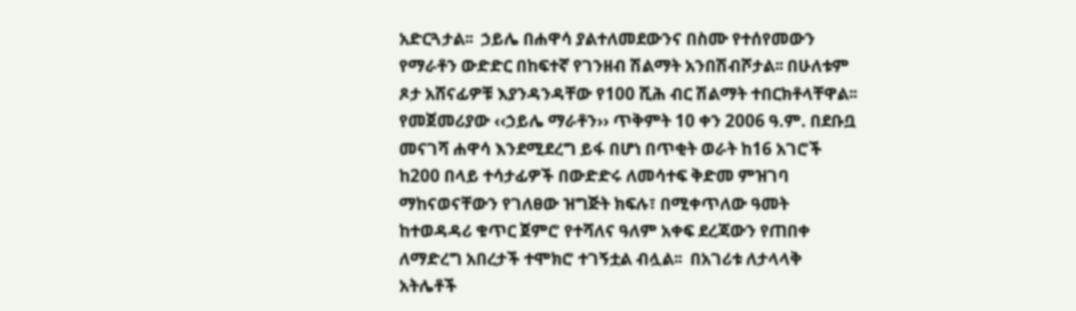አድርጓታል፡፡  ኃይሌ በሐዋሳ ያልተለመደውንና በስሙ የተሰየመውን የማራቶን ውድድር በከፍተኛ የገንዘብ ሽልማት አንበሽብሾታል፡፡ በሁለቱም ጾታ አሸናፊዎቹ እያንዳንዳቸው የ100 ሺሕ ብር ሽልማት ተበርክቶላቸዋል፡፡  የመጀመሪያው ‹‹ኃይሌ ማራቶን›› ጥቅምት 10 ቀን 2006 ዓ.ም. በደቡቧ መናገሻ ሐዋሳ እንደሚደረግ ይፋ በሆነ በጥቂት ወራት ከ16 አገሮች ከ200 በላይ ተሳታፊዎች በውድድሩ ለመሳተፍ ቅድመ ምዝገባ ማከናወናቸውን የገለፀው ዝግጅት ክፍሉ፣ በሚቀጥለው ዓመት ከተወዳዳሪ ቁጥር ጀምሮ የተሻለና ዓለም አቀፍ ደረጃውን የጠበቀ ለማድረግ አበረታች ተሞክሮ ተገኝቷል ብሏል፡፡  በአገሪቱ ለታላላቅ አትሌቶች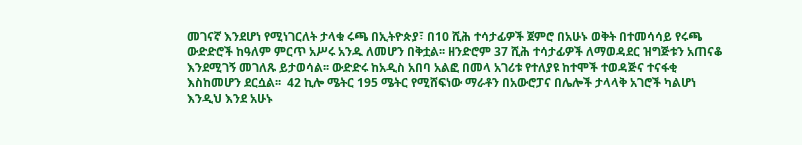መገናኛ እንደሆነ የሚነገርለት ታላቁ ሩጫ በኢትዮጵያ፣ በ10 ሺሕ ተሳታፊዎች ጀምሮ በአሁኑ ወቅት በተመሳሳይ የሩጫ ውድድሮች ከዓለም ምርጥ አሥሩ አንዱ ለመሆን በቅቷል፡፡ ዘንድሮም 37 ሺሕ ተሳታፊዎች ለማወዳደር ዝግጅቱን አጠናቆ እንደሚገኝ መገለጹ ይታወሳል፡፡ ውድድሩ ከአዲስ አበባ አልፎ በመላ አገሪቱ የተለያዩ ከተሞች ተወዳጅና ተናፋቂ እስከመሆን ደርሷል፡፡  42 ኪሎ ሜትር 195 ሜትር የሚሸፍነው ማራቶን በአውሮፓና በሌሎች ታላላቅ አገሮች ካልሆነ እንዲህ እንደ አሁኑ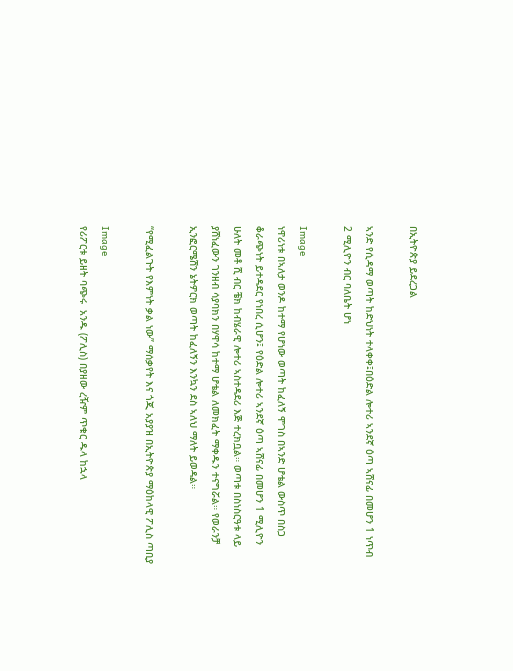በኢትዮጵያ ይደረጋል

ኣንድ የሲዳማ ወጣት ከድህነት ተላቀቀ፤በዕድል ሎተሪ ኣንደኛ ዕጣ ኣሸናፊ በመሆን 1 ነጥብ 2 ሚሊዮን ብር ባለቤት ሆነ

Image
ነዋሪነቱ በኣለታ ወንዶ ከተማ የሆነው ወጣት ከፈለኝ ሞገስ በኣንድ ሆቴል ውስጥ በስጋ ቆራጭነት ይተዳደር የነበረ ሲሆን፤ የዕድል ሎተሪ ኣንደኛ ዕጣ ኣሸናፊ በመሆን 1 ሚሊዮን ሁለት መቶ ሺ ብር ቼክ ከብሄራዊ ሎተሪ ኣስተዳደሪ እጅ ተረክቧል። ወጣቱ በስነስርዓቱ ላይ ያሸነፈውን ገንዘብ ሳያባክን በሃዋሳ ከተማ ሆቴል ለመክፈት ማቀዱን ተናግሯል። የወራንቻ ኢንፎርሜሽን ኔትዎርክ ወጣት ከፈለኝን እንኳን ደስ ኣለህ ማለት ይወዳል።

“የሚፈልጉት የእምነት ቃል ነው” ማሰቃየት እና ጎጂ አያያዝ በኢትዮጵያ ማዕከላዊ ፖሊስ ጣቢያ

Image
የሪፖርቱ ይዘት ባጭሩ  አንዱ (ፖሊስ) በያዘው ረዥም ጥቁር ዱላ ከኋላ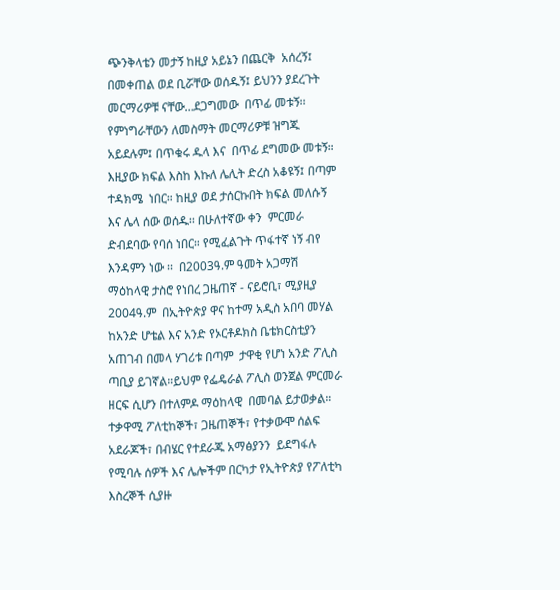ጭንቅላቴን መታኝ ከዚያ አይኔን በጨርቅ  አሰረኝ፤ በመቀጠል ወደ ቢሯቸው ወሰዱኝ፤ ይህንን ያደረጉት መርማሪዎቹ ናቸው…ደጋግመው  በጥፊ መቱኝ፡፡ የምነግራቸውን ለመስማት መርማሪዎቹ ዝግጁ አይደሉም፤ በጥቁሩ ዱላ እና  በጥፊ ደግመው መቱኝ። እዚያው ክፍል እስከ እኩለ ሌሊት ድረስ አቆዩኝ፤ በጣም ተዳክሜ  ነበር። ከዚያ ወደ ታሰርኩበት ክፍል መለሱኝ እና ሌላ ሰው ወሰዱ፡፡ በሁለተኛው ቀን  ምርመራ ድብደባው የባሰ ነበር። የሚፈልጉት ጥፋተኛ ነኝ ብየ እንዳምን ነው ፡፡  በ2003ዓ.ም ዓመት አጋማሽ ማዕከላዊ ታስሮ የነበረ ጋዜጠኛ - ናይሮቢ፣ ሚያዚያ 2004ዓ.ም  በኢትዮጵያ ዋና ከተማ አዲስ አበባ መሃል ከአንድ ሆቴል እና አንድ የኦርቶዶክስ ቤቴክርስቲያን አጠገብ በመላ ሃገሪቱ በጣም  ታዋቂ የሆነ አንድ ፖሊስ ጣቢያ ይገኛል።ይህም የፌዴራል ፖሊስ ወንጀል ምርመራ ዘርፍ ሲሆን በተለምዶ ማዕከላዊ  በመባል ይታወቃል። ተቃዋሚ ፖለቲከኞች፣ ጋዜጠኞች፣ የተቃውሞ ሰልፍ አደራጆች፣ በብሄር የተደራጁ አማፅያንን  ይደግፋሉ የሚባሉ ሰዎች እና ሌሎችም በርካታ የኢትዮጵያ የፖለቲካ እስረኞች ሲያዙ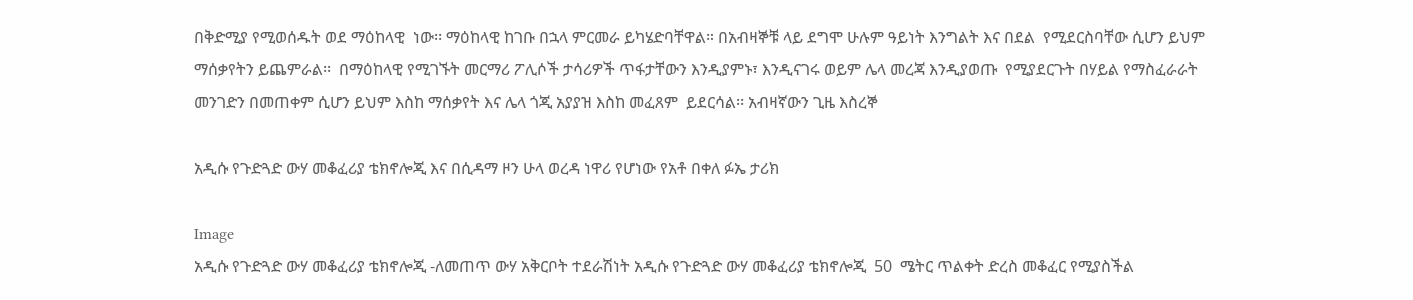በቅድሚያ የሚወሰዱት ወደ ማዕከላዊ  ነው፡፡ ማዕከላዊ ከገቡ በኋላ ምርመራ ይካሄድባቸዋል። በአብዛኞቹ ላይ ደግሞ ሁሉም ዓይነት እንግልት እና በደል  የሚደርስባቸው ሲሆን ይህም ማሰቃየትን ይጨምራል፡፡  በማዕከላዊ የሚገኙት መርማሪ ፖሊሶች ታሳሪዎች ጥፋታቸውን እንዲያምኑ፣ እንዲናገሩ ወይም ሌላ መረጃ እንዲያወጡ  የሚያደርጉት በሃይል የማስፈራራት መንገድን በመጠቀም ሲሆን ይህም እስከ ማሰቃየት እና ሌላ ጎጂ አያያዝ እስከ መፈጸም  ይደርሳል፡፡ አብዛኛውን ጊዜ እስረኞ

አዲሱ የጉድጓድ ውሃ መቆፈሪያ ቴክኖሎጂ እና በሲዳማ ዞን ሁላ ወረዳ ነዋሪ የሆነው የአቶ በቀለ ፉኤ ታሪክ

Image
አዲሱ የጉድጓድ ውሃ መቆፈሪያ ቴክኖሎጂ -ለመጠጥ ውሃ አቅርቦት ተደራሽነት አዲሱ የጉድጓድ ውሃ መቆፈሪያ ቴክኖሎጂ  50  ሜትር ጥልቀት ድረስ መቆፈር የሚያስችል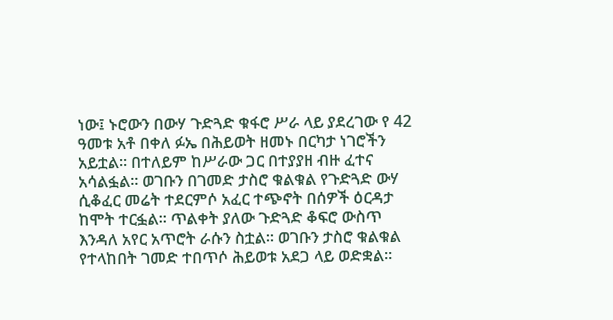ነው፤ ኑሮውን በውሃ ጉድጓድ ቁፋሮ ሥራ ላይ ያደረገው የ 42  ዓመቱ አቶ በቀለ ፉኤ በሕይወት ዘመኑ በርካታ ነገሮችን አይቷል። በተለይም ከሥራው ጋር በተያያዘ ብዙ ፈተና አሳልፏል። ወገቡን በገመድ ታስሮ ቁልቁል የጉድጓድ ውሃ ሲቆፈር መሬት ተደርምሶ አፈር ተጭኖት በሰዎች ዕርዳታ ከሞት ተርፏል። ጥልቀት ያለው ጉድጓድ ቆፍሮ ውስጥ እንዳለ አየር አጥሮት ራሱን ስቷል። ወገቡን ታስሮ ቁልቁል የተላከበት ገመድ ተበጥሶ ሕይወቱ አደጋ ላይ ወድቋል።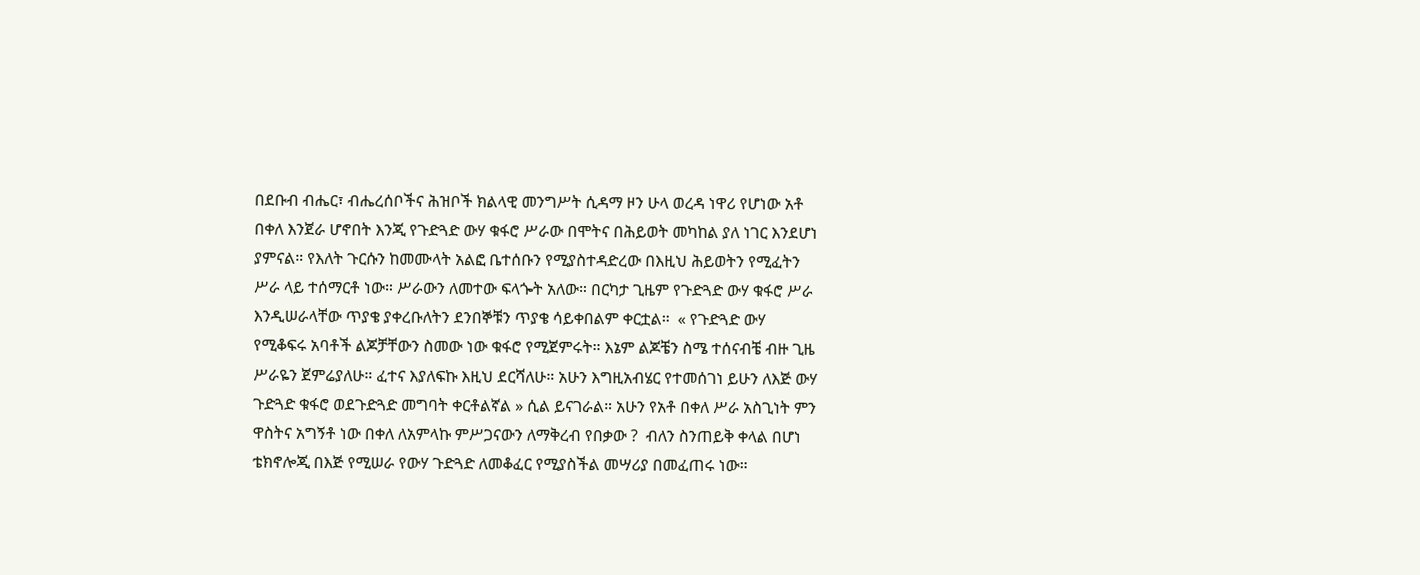በደቡብ ብሔር፣ ብሔረሰቦችና ሕዝቦች ክልላዊ መንግሥት ሲዳማ ዞን ሁላ ወረዳ ነዋሪ የሆነው አቶ በቀለ እንጀራ ሆኖበት እንጂ የጉድጓድ ውሃ ቁፋሮ ሥራው በሞትና በሕይወት መካከል ያለ ነገር እንደሆነ ያምናል። የእለት ጉርሱን ከመሙላት አልፎ ቤተሰቡን የሚያስተዳድረው በእዚህ ሕይወትን የሚፈትን ሥራ ላይ ተሰማርቶ ነው። ሥራውን ለመተው ፍላጐት አለው። በርካታ ጊዜም የጉድጓድ ውሃ ቁፋሮ ሥራ እንዲሠራላቸው ጥያቄ ያቀረቡለትን ደንበኞቹን ጥያቄ ሳይቀበልም ቀርቷል።  « የጉድጓድ ውሃ የሚቆፍሩ አባቶች ልጆቻቸውን ስመው ነው ቁፋሮ የሚጀምሩት። እኔም ልጆቼን ስሜ ተሰናብቼ ብዙ ጊዜ ሥራዬን ጀምሬያለሁ። ፈተና እያለፍኩ እዚህ ደርሻለሁ። አሁን እግዚአብሄር የተመሰገነ ይሁን ለእጅ ውሃ ጉድጓድ ቁፋሮ ወደጉድጓድ መግባት ቀርቶልኛል » ሲል ይናገራል። አሁን የአቶ በቀለ ሥራ አስጊነት ምን ዋስትና አግኝቶ ነው በቀለ ለአምላኩ ምሥጋናውን ለማቅረብ የበቃው ?  ብለን ስንጠይቅ ቀላል በሆነ ቴክኖሎጂ በእጅ የሚሠራ የውሃ ጉድጓድ ለመቆፈር የሚያስችል መሣሪያ በመፈጠሩ ነው።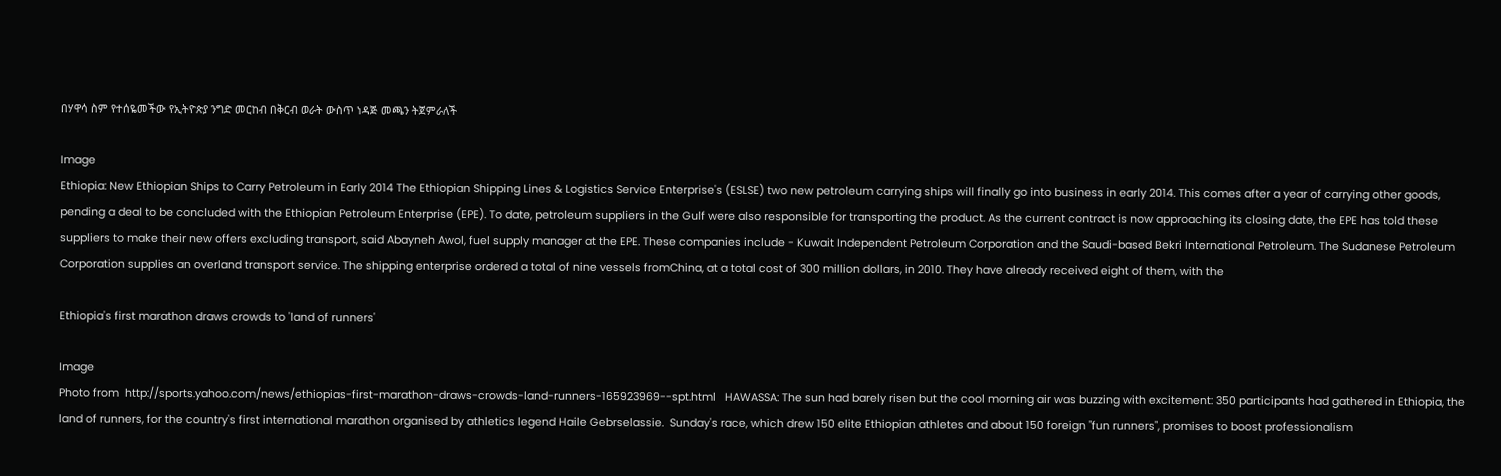በሃዋሳ ስም የተሰዬመችው የኢትዮጵያ ንግድ መርከብ በቅርብ ወራት ውስጥ ነዳጅ መጫን ትጀምራለች

Image
Ethiopia: New Ethiopian Ships to Carry Petroleum in Early 2014 The Ethiopian Shipping Lines & Logistics Service Enterprise's (ESLSE) two new petroleum carrying ships will finally go into business in early 2014. This comes after a year of carrying other goods, pending a deal to be concluded with the Ethiopian Petroleum Enterprise (EPE). To date, petroleum suppliers in the Gulf were also responsible for transporting the product. As the current contract is now approaching its closing date, the EPE has told these suppliers to make their new offers excluding transport, said Abayneh Awol, fuel supply manager at the EPE. These companies include - Kuwait Independent Petroleum Corporation and the Saudi-based Bekri International Petroleum. The Sudanese Petroleum Corporation supplies an overland transport service. The shipping enterprise ordered a total of nine vessels fromChina, at a total cost of 300 million dollars, in 2010. They have already received eight of them, with the

Ethiopia's first marathon draws crowds to 'land of runners'

Image
Photo from  http://sports.yahoo.com/news/ethiopias-first-marathon-draws-crowds-land-runners-165923969--spt.html   HAWASSA: The sun had barely risen but the cool morning air was buzzing with excitement: 350 participants had gathered in Ethiopia, the land of runners, for the country's first international marathon organised by athletics legend Haile Gebrselassie.  Sunday's race, which drew 150 elite Ethiopian athletes and about 150 foreign "fun runners", promises to boost professionalism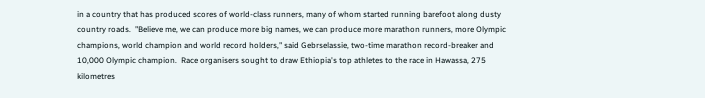in a country that has produced scores of world-class runners, many of whom started running barefoot along dusty country roads.  "Believe me, we can produce more big names, we can produce more marathon runners, more Olympic champions, world champion and world record holders," said Gebrselassie, two-time marathon record-breaker and 10,000 Olympic champion.  Race organisers sought to draw Ethiopia's top athletes to the race in Hawassa, 275 kilometres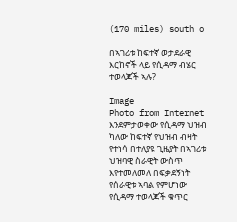(170 miles) south o

በኣገሪቱ ከፍተኛ ወታደራዊ እርከኖች ላይ የሲዳማ ብሄር ተወላጆች ኣሉ?

Image
Photo from Internet እንደምታወቀው የሲዳማ ህዝብ ካለው ከፍተኛ የህዝብ ብዛት የተነሳ በተለያዩ ጊዜያት በኣገሪቱ ህዝባዊ ስራዊት ውስጥ እየተመለመለ በፍቃደኝነት የሰራዊቱ ኣባል የምሆነው የሲዳማ ተወላጆች ቁጥር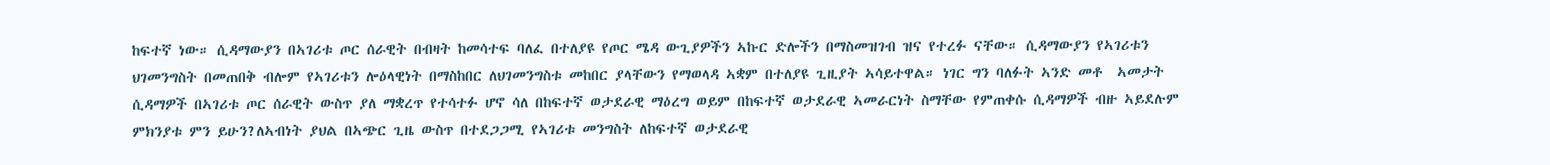ከፍተኛ ነው። ሲዳማውያን በኣገሪቱ ጦር ሰራዊት በብዛት ከመሳተፍ ባለፈ በተለያዩ የጦር ሜዳ ውጊያዎችን ኣኩር ድሎችን በማስመዝገብ ዝና የተረፉ ናቸው። ሲዳማውያን የኣገሪቱን ህገመንግስት በመጠበቅ ብሎም የኣገሪቱን ሎዕላዊነት በማስከበር ለህገመንግስቱ መከበር ያላቸውን የማወላዳ ኣቋም በተለያዩ ጊዚያት ኣሳይተዋል። ነገር ግን ባለፉት ኣንድ መቶ  ኣመታት ሲዳማዎች በኣገሪቱ ጦር ሰራዊት ውስጥ ያለ ማቋረጥ የተሳተፉ ሆኖ ሳለ በከፍተኛ ወታደራዊ ማዕረግ ወይም በከፍተኛ ወታደራዊ ኣመራርነት ስማቸው የምጠቀሱ ሲዳማዎች ብዙ ኣይደሉም ምክንያቱ ምን ይሁን?ለኣብነት ያህል በኣጭር ጊዜ ውስጥ በተደጋጋሚ የኣገሪቱ መንግስት ለከፍተኛ ወታደራዊ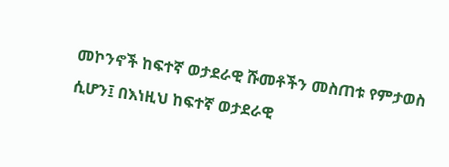መኮንኖች ከፍተኛ ወታደራዊ ሹመቶችን መስጠቱ የምታወስ ሲሆን፤ በእነዚህ ከፍተኛ ወታደራዊ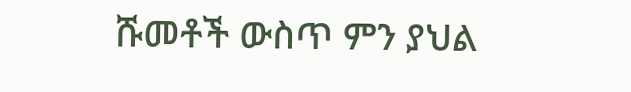ሹመቶች ውስጥ ምን ያህል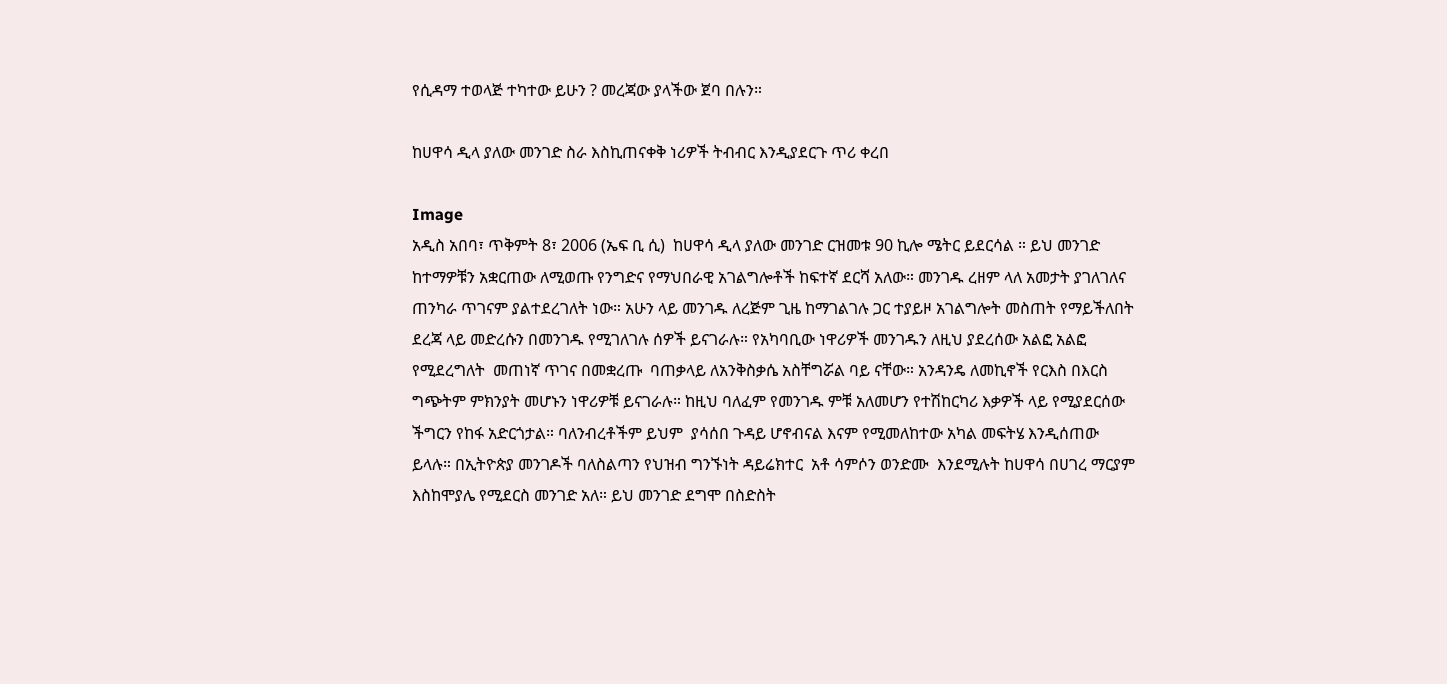የሲዳማ ተወላጅ ተካተው ይሁን ? መረጃው ያላችው ጀባ በሉን።

ከሀዋሳ ዲላ ያለው መንገድ ስራ እስኪጠናቀቅ ነሪዎች ትብብር እንዲያደርጉ ጥሪ ቀረበ

Image
አዲስ አበባ፣ ጥቅምት 8፣ 2006 (ኤፍ ቢ ሲ)  ከሀዋሳ ዲላ ያለው መንገድ ርዝመቱ 90 ኪሎ ሜትር ይደርሳል ። ይህ መንገድ ከተማዎቹን አቋርጠው ለሚወጡ የንግድና የማህበራዊ አገልግሎቶች ከፍተኛ ደርሻ አለው። መንገዱ ረዘም ላለ አመታት ያገለገለና ጠንካራ ጥገናም ያልተደረገለት ነው። አሁን ላይ መንገዱ ለረጅም ጊዜ ከማገልገሉ ጋር ተያይዞ አገልግሎት መስጠት የማይችለበት ደረጃ ላይ መድረሱን በመንገዱ የሚገለገሉ ሰዎች ይናገራሉ። የአካባቢው ነዋሪዎች መንገዱን ለዚህ ያደረሰው አልፎ አልፎ  የሚደረግለት  መጠነኛ ጥገና በመቋረጡ  ባጠቃላይ ለአንቅስቃሴ አስቸግሯል ባይ ናቸው። አንዳንዴ ለመኪኖች የርእስ በእርስ ግጭትም ምክንያት መሆኑን ነዋሪዎቹ ይናገራሉ። ከዚህ ባለፈም የመንገዱ ምቹ አለመሆን የተሽከርካሪ እቃዎች ላይ የሚያደርሰው ችግርን የከፋ አድርጎታል። ባለንብረቶችም ይህም  ያሳሰበ ጉዳይ ሆኖብናል እናም የሚመለከተው አካል መፍትሄ እንዲሰጠው ይላሉ። በኢትዮጵያ መንገዶች ባለስልጣን የህዝብ ግንኙነት ዳይሬክተር  አቶ ሳምሶን ወንድሙ  እንደሚሉት ከሀዋሳ በሀገረ ማርያም እስከሞያሌ የሚደርስ መንገድ አለ። ይህ መንገድ ደግሞ በስድስት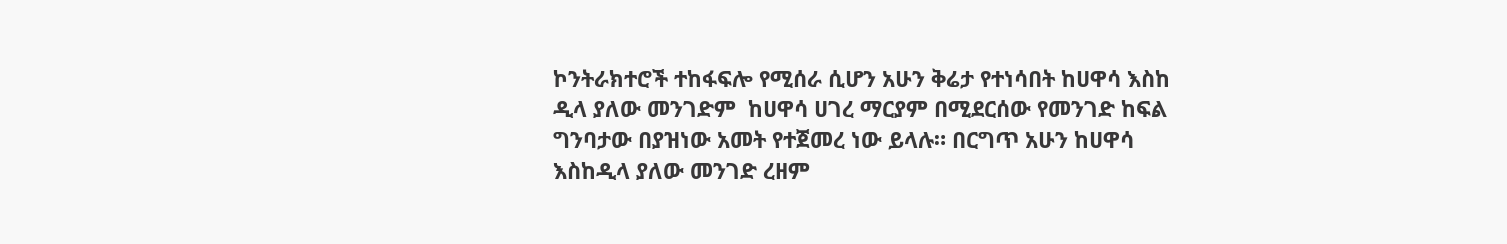ኮንትራክተሮች ተከፋፍሎ የሚሰራ ሲሆን አሁን ቅሬታ የተነሳበት ከሀዋሳ እስከ ዲላ ያለው መንገድም  ከሀዋሳ ሀገረ ማርያም በሚደርሰው የመንገድ ከፍል ግንባታው በያዝነው አመት የተጀመረ ነው ይላሉ። በርግጥ አሁን ከሀዋሳ እስከዲላ ያለው መንገድ ረዘም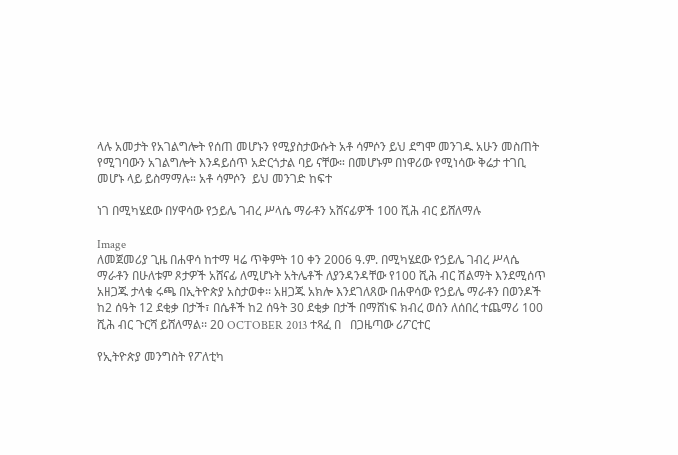ላሉ አመታት የአገልግሎት የሰጠ መሆኑን የሚያስታውሱት አቶ ሳምሶን ይህ ደግሞ መንገዱ አሁን መስጠት የሚገባውን አገልግሎት እንዳይሰጥ አድርጎታል ባይ ናቸው። በመሆኑም በነዋሪው የሚነሳው ቅሬታ ተገቢ መሆኑ ላይ ይስማማሉ። አቶ ሳምሶን  ይህ መንገድ ከፍተ

ነገ በሚካሄደው በሃዋሳው የኃይሌ ገብረ ሥላሴ ማራቶን አሸናፊዎች 100 ሺሕ ብር ይሸለማሉ

Image
ለመጀመሪያ ጊዜ በሐዋሳ ከተማ ዛሬ ጥቅምት 10 ቀን 2006 ዓ.ም. በሚካሄደው የኃይሌ ገብረ ሥላሴ ማራቶን በሁለቱም ጾታዎች አሸናፊ ለሚሆኑት አትሌቶች ለያንዳንዳቸው የ100 ሺሕ ብር ሽልማት እንደሚሰጥ አዘጋጁ ታላቁ ሩጫ በኢትዮጵያ አስታወቀ፡፡ አዘጋጁ አክሎ እንደገለጸው በሐዋሳው የኃይሌ ማራቶን በወንዶች ከ2 ሰዓት 12 ደቂቃ በታች፣ በሴቶች ከ2 ሰዓት 30 ደቂቃ በታች በማሸነፍ ክብረ ወሰን ለሰበረ ተጨማሪ 100 ሺሕ ብር ጉርሻ ይሸለማል፡፡ 20 OCTOBER 2013 ተጻፈ በ   በጋዜጣው ሪፖርተር

የኢትዮጵያ መንግስት የፖለቲካ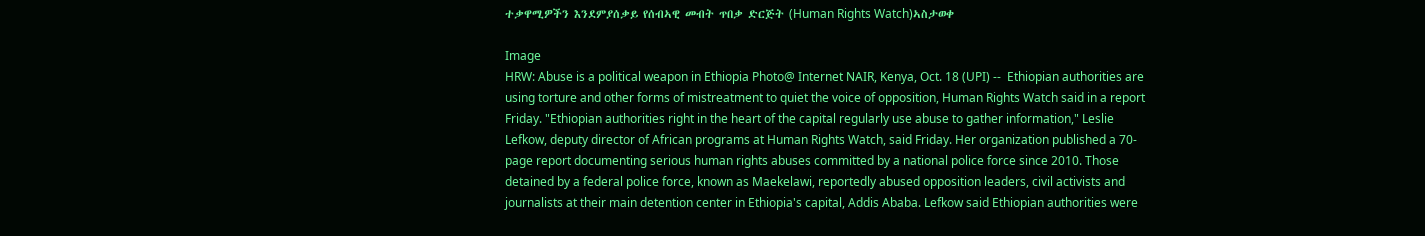ተቃዋሚዎችን እንደምያሰቃይ የሰብኣዊ መብት ጥበቃ ድርጅት (Human Rights Watch)ኣስታወቀ

Image
HRW: Abuse is a political weapon in Ethiopia Photo@ Internet NAIR, Kenya, Oct. 18 (UPI) --  Ethiopian authorities are using torture and other forms of mistreatment to quiet the voice of opposition, Human Rights Watch said in a report Friday. "Ethiopian authorities right in the heart of the capital regularly use abuse to gather information," Leslie Lefkow, deputy director of African programs at Human Rights Watch, said Friday. Her organization published a 70-page report documenting serious human rights abuses committed by a national police force since 2010. Those detained by a federal police force, known as Maekelawi, reportedly abused opposition leaders, civil activists and journalists at their main detention center in Ethiopia's capital, Addis Ababa. Lefkow said Ethiopian authorities were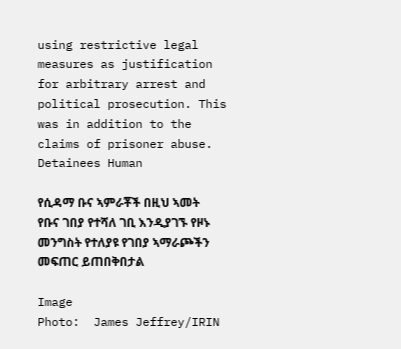using restrictive legal measures as justification for arbitrary arrest and political prosecution. This was in addition to the claims of prisoner abuse. Detainees Human

የሲዳማ ቡና ኣምራቾች በዚህ ኣመት የቡና ገበያ የተሻለ ገቢ እንዲያገኙ የዞኑ መንግስት የተለያዩ የገበያ ኣማራጮችን መፍጠር ይጠበቅበታል

Image
Photo:  James Jeffrey/IRIN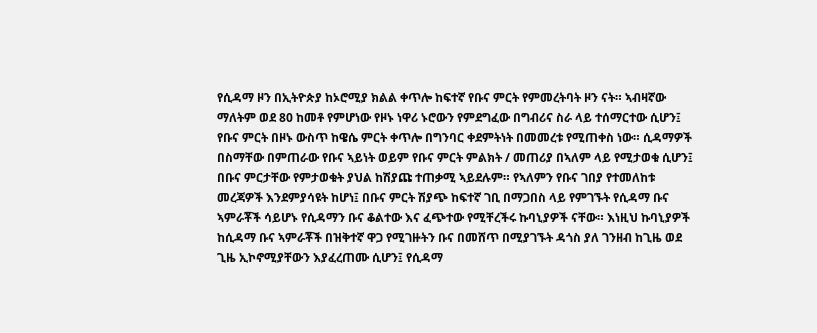የሲዳማ ዞን በኢትዮጵያ ከኦሮሚያ ክልል ቀጥሎ ከፍተኛ የቡና ምርት የምመረትባት ዞን ናት። ኣብዛኛው ማለትም ወደ 80 ከመቶ የምሆነው የዞኑ ነዋሪ ኑሮውን የምደግፈው በግብሪና ስራ ላይ ተሰማርተው ሲሆን፤ የቡና ምርት በዞኑ ውስጥ ከዌሴ ምርት ቀጥሎ በግንባር ቀደምትነት በመመረቱ የሚጠቀስ ነው። ሲዳማዎች በስማቸው በምጠራው የቡና ኣይነት ወይም የቡና ምርት ምልክት / መጠሪያ በኣለም ላይ የሚታወቁ ሲሆን፤ በቡና ምርታቸው የምታወቁት ያህል ከሽያጩ ተጠቃሚ ኣይደሉም። የኣለምን የቡና ገበያ የተመለከቱ መረጃዎች እንደምያሳዩት ከሆነ፤ በቡና ምርት ሽያጭ ከፍተኛ ገቢ በማጋበስ ላይ የምገኙት የሲዳማ ቡና ኣምራቾች ሳይሆኑ የሲዳማን ቡና ቆልተው እና ፈጭተው የሚቸረችሩ ኩባኒያዎች ናቸው። እነዚህ ኩባኒያዎች ከሲዳማ ቡና ኣምራቾች በዝቅተኛ ዋጋ የሚገዙትን ቡና በመሸጥ በሚያገኙት ዳጎስ ያለ ገንዘብ ከጊዜ ወደ ጊዜ ኢኮኖሚያቸውን እያፈረጠሙ ሲሆን፤ የሲዳማ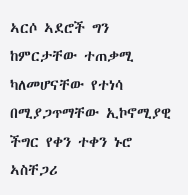ኣርሶ ኣደሮች ግን ከምርታቸው ተጠቃሚ ካለመሆናቸው የተነሳ በሚያጋጥማቸው ኢኮኖሚያዊ ችግር የቀን ተቀን ኑሮ ኣስቸጋሪ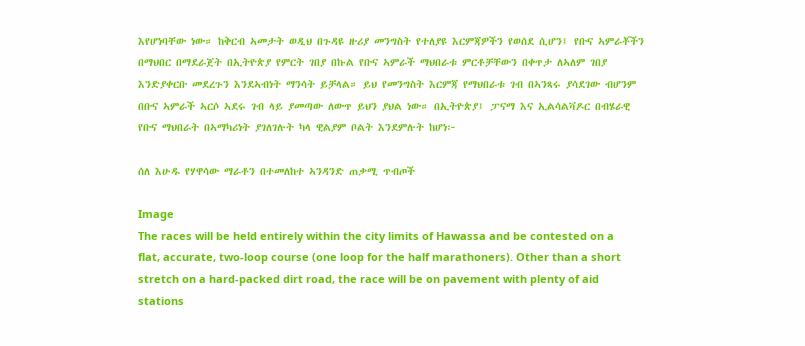እየሆነባቸው ነው። ከቅርብ ኣመታት ወዲህ በጉዳዩ ዙሪያ መንግስት የተለያዩ እርምጃዎችን የወሰደ ሲሆን፤ የቡና ኣምራቾችን በማህበር በማደራጀት በኢትዮጵያ የምርት ገበያ በኩል የቡና ኣምራች ማህበራቱ ምርቶቻቸውን በቀጥታ ለኣለም ገበያ እንድያቀርቡ መደረጉን እንደኣብነት ማንሳት ይቻላል። ይህ የመንግስት እርምጃ የማህበራቱ ገብ በኣንጻሩ ያሳደገው ብሆንም በቡና ኣምራች ኣርሶ ኣደሩ ገብ ላይ ያመጣው ለውጥ ይህን ያህል ነው። በኢትዮጵያ፤ ፓናማ እና ኢልሳልቫዶር በብሄራዊ የቡና ማህበራት በኣማካሪነት ያገለገሉት ካላ ዊልያም ቦልት እንደምሉት ከሆነ፦

ሰለ እሁዱ የሃዋሳው ማራቶን በተመለከተ ኣንዳንድ ጠቃሚ ጥብጦች

Image
The races will be held entirely within the city limits of Hawassa and be contested on a flat, accurate, two-loop course (one loop for the half marathoners). Other than a short stretch on a hard-packed dirt road, the race will be on pavement with plenty of aid stations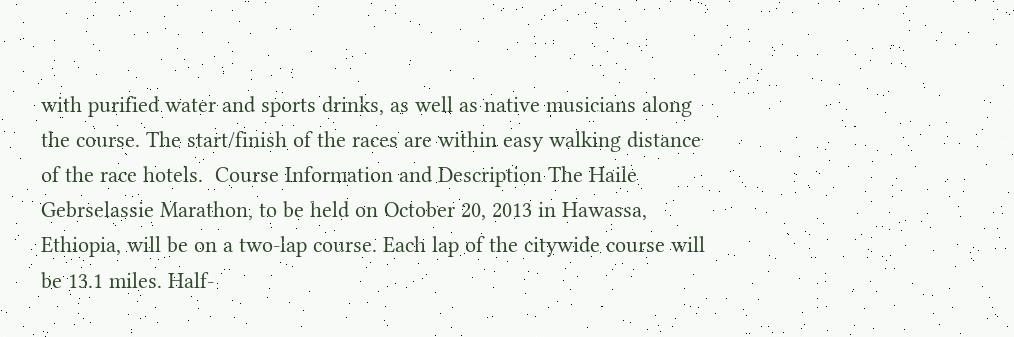with purified water and sports drinks, as well as native musicians along the course. The start/finish of the races are within easy walking distance of the race hotels.  Course Information and Description The Haile Gebrselassie Marathon, to be held on October 20, 2013 in Hawassa, Ethiopia, will be on a two-lap course. Each lap of the citywide course will be 13.1 miles. Half-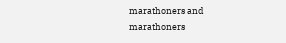marathoners and marathoners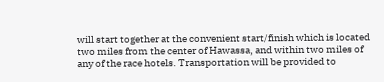will start together at the convenient start/finish which is located two miles from the center of Hawassa, and within two miles of any of the race hotels. Transportation will be provided to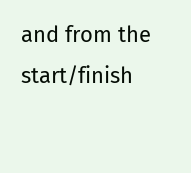and from the start/finish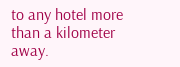to any hotel more than a kilometer away.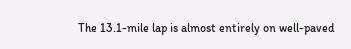The 13.1-mile lap is almost entirely on well-paved